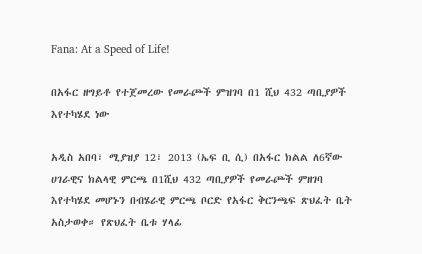Fana: At a Speed of Life!

በአፋር ዘግይቶ የተጀመረው የመራጮች ምዝገባ በ1 ሺህ 432 ጣቢያዎች እየተካሄደ ነው

አዲስ አበባ፣ ሚያዝያ 12፣ 2013 (ኤፍ ቢ ሲ) በአፋር ክልል ለ6ኛው ሀገራዊና ክልላዊ ምርጫ በ1ሺህ 432 ጣቢያዎች የመራጮች ምዘገባ እየተካሄደ መሆኑን በብሄራዊ ምርጫ ቦርድ የአፋር ቅርንጫፍ ጽህፈት ቤት አስታወቀ። የጽህፈት ቤቱ ሃላፊ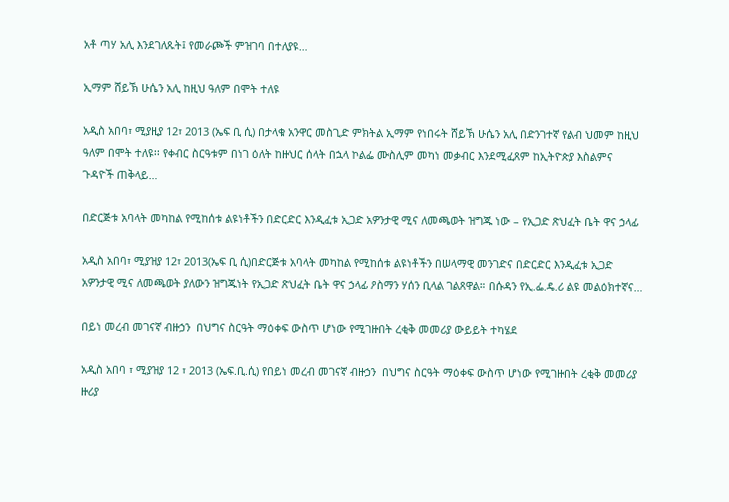አቶ ጣሃ አሊ እንደገለጹት፤ የመራጮች ምዝገባ በተለያዩ…

ኢማም ሸይኽ ሁሴን አሊ ከዚህ ዓለም በሞት ተለዩ

አዲስ አበባ፣ ሚያዚያ 12፣ 2013 (ኤፍ ቢ ሲ) በታላቁ አንዋር መስጊድ ምክትል ኢማም የነበሩት ሸይኽ ሁሴን አሊ በድንገተኛ የልብ ህመም ከዚህ ዓለም በሞት ተለዩ፡፡ የቀብር ስርዓቱም በነገ ዕለት ከዙህር ሰላት በኋላ ኮልፌ ሙስሊም መካነ መቃብር እንደሚፈጸም ከኢትዮጵያ እስልምና ጉዳዮች ጠቅላይ…

በድርጅቱ አባላት መካከል የሚከሰቱ ልዩነቶችን በድርድር እንዲፈቱ ኢጋድ አዎንታዊ ሚና ለመጫወት ዝግጁ ነው – የኢጋድ ጽህፈት ቤት ዋና ኃላፊ

አዲስ አበባ፣ ሚያዝያ 12፣ 2013(ኤፍ ቢ ሲ)በድርጅቱ አባላት መካከል የሚከሰቱ ልዩነቶችን በሠላማዊ መንገድና በድርድር እንዲፈቱ ኢጋድ አዎንታዊ ሚና ለመጫወት ያለውን ዝግጁነት የኢጋድ ጽህፈት ቤት ዋና ኃላፊ ዖስማን ሃሰን ቢላል ገልጸዋል። በሱዳን የኢ.ፌ.ዴ.ሪ ልዩ መልዕክተኛና…

በይነ መረብ መገናኛ ብዙኃን  በህግና ስርዓት ማዕቀፍ ውስጥ ሆነው የሚገዙበት ረቂቅ መመሪያ ውይይት ተካሄደ

አዲስ አበባ ፣ ሚያዝያ 12 ፣ 2013 (ኤፍ.ቢ.ሲ) የበይነ መረብ መገናኛ ብዙኃን  በህግና ስርዓት ማዕቀፍ ውስጥ ሆነው የሚገዙበት ረቂቅ መመሪያ ዙሪያ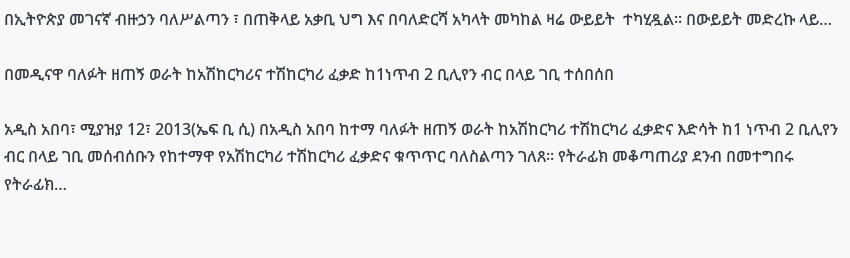በኢትዮጵያ መገናኛ ብዙኃን ባለሥልጣን ፣ በጠቅላይ አቃቢ ህግ እና በባለድርሻ አካላት መካከል ዛሬ ውይይት  ተካሂዷል፡፡ በውይይት መድረኩ ላይ…

በመዲናዋ ባለፉት ዘጠኝ ወራት ከአሽከርካሪና ተሽከርካሪ ፈቃድ ከ1ነጥብ 2 ቢሊየን ብር በላይ ገቢ ተሰበሰበ

አዲስ አበባ፣ ሚያዝያ 12፣ 2013(ኤፍ ቢ ሲ) በአዲስ አበባ ከተማ ባለፉት ዘጠኝ ወራት ከአሽከርካሪ ተሽከርካሪ ፈቃድና እድሳት ከ1 ነጥብ 2 ቢሊየን ብር በላይ ገቢ መሰብሰቡን የከተማዋ የአሽከርካሪ ተሽከርካሪ ፈቃድና ቁጥጥር ባለስልጣን ገለጸ። የትራፊክ መቆጣጠሪያ ደንብ በመተግበሩ የትራፊክ…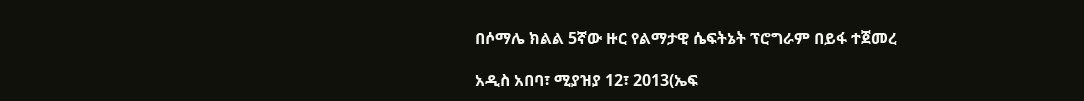በሶማሌ ክልል 5ኛው ዙር የልማታዊ ሴፍትኔት ፕሮግራም በይፋ ተጀመረ

አዲስ አበባ፣ ሚያዝያ 12፣ 2013(ኤፍ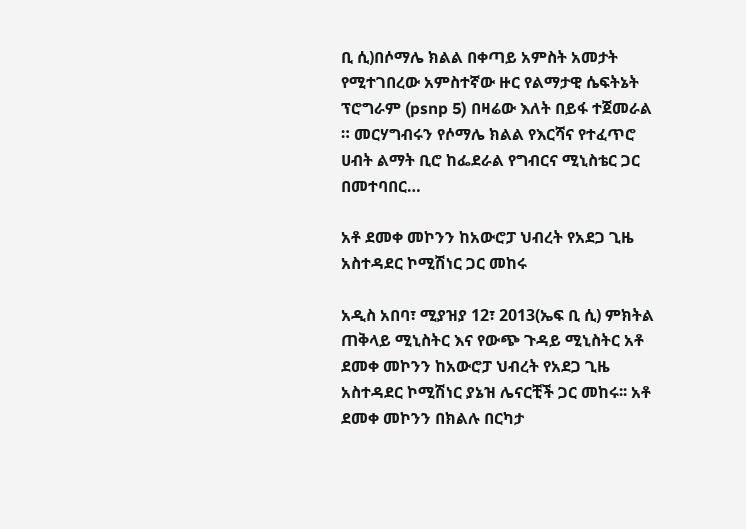ቢ ሲ)በሶማሌ ክልል በቀጣይ አምስት አመታት የሚተገበረው አምስተኛው ዙር የልማታዊ ሴፍትኔት ፕሮግራም (psnp 5) በዛሬው እለት በይፋ ተጀመራል ። መርሃግብሩን የሶማሌ ክልል የእርሻና የተፈጥሮ ሀብት ልማት ቢሮ ከፌደራል የግብርና ሚኒስቴር ጋር በመተባበር…

አቶ ደመቀ መኮንን ከአውሮፓ ህብረት የአደጋ ጊዜ አስተዳደር ኮሚሽነር ጋር መከሩ

አዲስ አበባ፣ ሚያዝያ 12፣ 2013(ኤፍ ቢ ሲ) ምክትል ጠቅላይ ሚኒስትር እና የውጭ ጉዳይ ሚኒስትር አቶ ደመቀ መኮንን ከአውሮፓ ህብረት የአደጋ ጊዜ አስተዳደር ኮሚሽነር ያኔዝ ሌናርቺች ጋር መከሩ፡፡ አቶ ደመቀ መኮንን በክልሉ በርካታ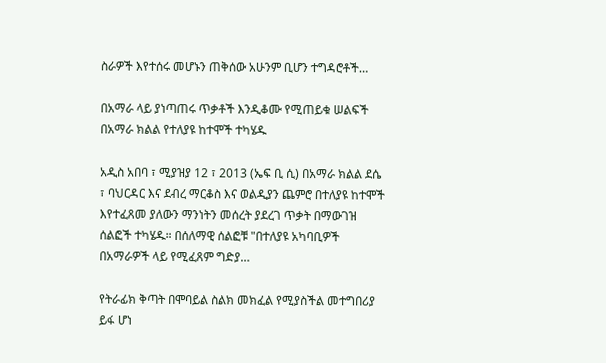ስራዎች እየተሰሩ መሆኑን ጠቅሰው አሁንም ቢሆን ተግዳሮቶች…

በአማራ ላይ ያነጣጠሩ ጥቃቶች እንዲቆሙ የሚጠይቁ ሠልፍች በአማራ ክልል የተለያዩ ከተሞች ተካሄዱ

አዲስ አበባ ፣ ሚያዝያ 12 ፣ 2013 (ኤፍ ቢ ሲ) በአማራ ክልል ደሴ ፣ ባህርዳር እና ደብረ ማርቆስ እና ወልዲያን ጨምሮ በተለያዩ ከተሞች እየተፈጸመ ያለውን ማንነትን መሰረት ያደረገ ጥቃት በማውገዝ ሰልፎች ተካሄዱ። በሰለማዊ ሰልፎቹ "በተለያዩ አካባቢዎች በአማራዎች ላይ የሚፈጸም ግድያ…

የትራፊክ ቅጣት በሞባይል ስልክ መክፈል የሚያስችል መተግበሪያ ይፋ ሆነ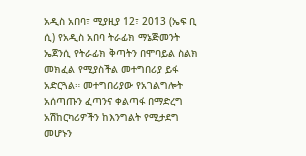አዲስ አበባ፣ ሚያዚያ 12፣ 2013 (ኤፍ ቢ ሲ) የአዲስ አበባ ትራፊክ ማኔጅመንት ኤጀንሲ የትራፊክ ቅጣትን በሞባይል ስልክ መክፈል የሚያስችል መተግበሪያ ይፋ አድርጓል። መተግበሪያው የአገልግሎት አሰጣጡን ፈጣንና ቀልጣፋ በማድረግ አሽከርካሪዎችን ከእንግልት የሚታደግ መሆኑን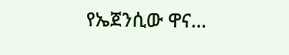የኤጀንሲው ዋና…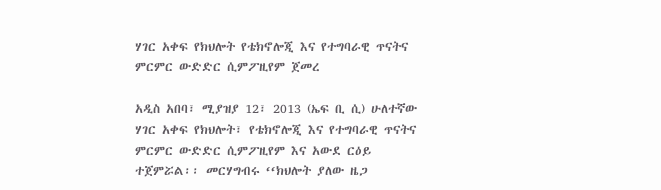ሃገር አቀፍ የክህሎት የቴክኖሎጂ እና የተግባራዊ ጥናትና ምርምር ውድድር ሲምፖዚየም ጀመረ

አዲስ አበባ፣ ሚያዝያ 12፣ 2013 (ኤፍ ቢ ሲ) ሁለተኛው ሃገር አቀፍ የክህሎት፣ የቴክኖሎጂ እና የተግባራዊ ጥናትና ምርምር ውድድር ሲምፖዚየም እና አውደ ርዕይ ተጀምሯል፡፡ መርሃግብሩ ‘‘ክህሎት ያለው ዜጋ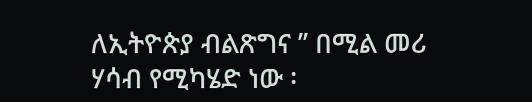ለኢትዮጵያ ብልጽግና ’’ በሚል መሪ ሃሳብ የሚካሄድ ነው ፡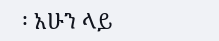፡ አሁን ላይ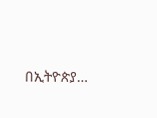በኢትዮጵያ…